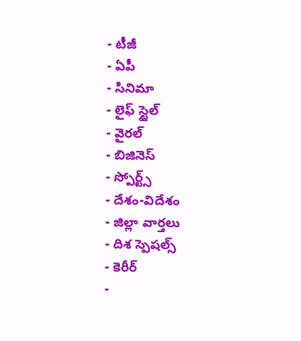- టీజీ
- ఏపీ
- సినిమా
- లైఫ్ స్టైల్
- వైరల్
- బిజినెస్
- స్పోర్ట్స్
- దేశం-విదేశం
- జిల్లా వార్తలు
- దిశ స్పెషల్స్
- కెరీర్
-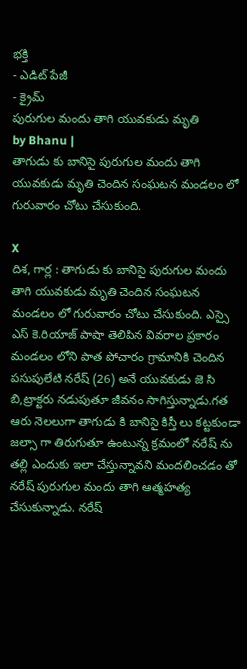భక్తి
- ఎడిట్ పేజీ
- క్రైమ్
పురుగుల మందు తాగి యువకుడు మృతి
by Bhanu |
తాగుడు కు బానిసై పురుగుల మందు తాగి యువకుడు మృతి చెందిన సంఘటన మండలం లో గురువారం చోటు చేసుకుంది.

X
దిశ, గార్ల : తాగుడు కు బానిసై పురుగుల మందు తాగి యువకుడు మృతి చెందిన సంఘటన మండలం లో గురువారం చోటు చేసుకుంది. ఎస్సై ఎస్ కె.రియాజ్ పాషా తెలిపిన వివరాల ప్రకారం మండలం లోని పాత పోచారం గ్రామానికి చెందిన పసుపులేటి నరేష్ (26) అనే యువకుడు జె సి బి,ట్రాక్టరు నడుపుతూ జీవనం సాగిస్తున్నాడు.గత ఆరు నెలలుగా తాగుడు కి బానిసై కిస్తీ లు కట్టకుండా జల్సా గా తిరుగుతూ ఉంటున్న క్రమంలో నరేష్ ను తల్లి ఎందుకు ఇలా చేస్తున్నావని మందలించడం తో నరేష్ పురుగుల మందు తాగి ఆత్మహత్య చేసుకున్నాడు. నరేష్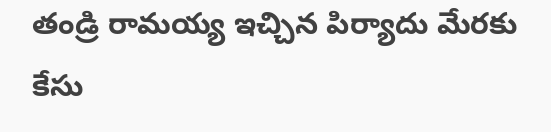తండ్రి రామయ్య ఇచ్చిన పిర్యాదు మేరకు కేసు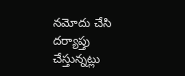నమోదు చేసి దర్యాప్తు చేస్తున్నట్లు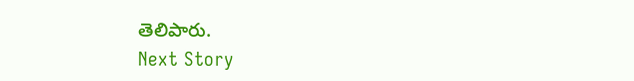తెలిపారు.
Next Story